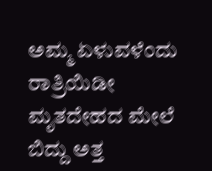ಅಮ್ಮ ಏಳುವಳೆಂದು ರಾತ್ರಿಯಿಡೀ ಮೃತದೇಹದ ಮೇಲೆ ಬಿದ್ದು ಅತ್ತ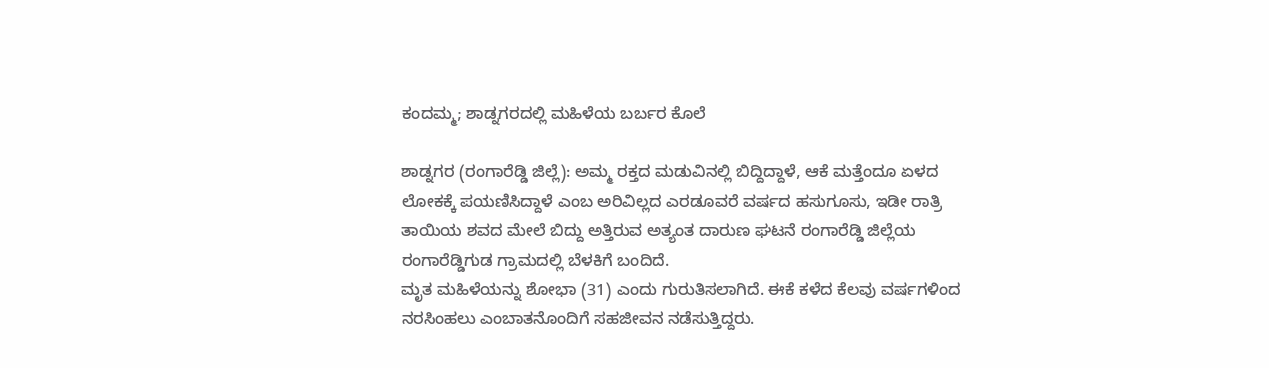ಕಂದಮ್ಮ; ಶಾಡ್ನಗರದಲ್ಲಿ ಮಹಿಳೆಯ ಬರ್ಬರ ಕೊಲೆ

ಶಾಡ್ನಗರ (ರಂಗಾರೆಡ್ಡಿ ಜಿಲ್ಲೆ): ಅಮ್ಮ ರಕ್ತದ ಮಡುವಿನಲ್ಲಿ ಬಿದ್ದಿದ್ದಾಳೆ, ಆಕೆ ಮತ್ತೆಂದೂ ಏಳದ ಲೋಕಕ್ಕೆ ಪಯಣಿಸಿದ್ದಾಳೆ ಎಂಬ ಅರಿವಿಲ್ಲದ ಎರಡೂವರೆ ವರ್ಷದ ಹಸುಗೂಸು, ಇಡೀ ರಾತ್ರಿ ತಾಯಿಯ ಶವದ ಮೇಲೆ ಬಿದ್ದು ಅತ್ತಿರುವ ಅತ್ಯಂತ ದಾರುಣ ಘಟನೆ ರಂಗಾರೆಡ್ಡಿ ಜಿಲ್ಲೆಯ ರಂಗಾರೆಡ್ಡಿಗುಡ ಗ್ರಾಮದಲ್ಲಿ ಬೆಳಕಿಗೆ ಬಂದಿದೆ.
ಮೃತ ಮಹಿಳೆಯನ್ನು ಶೋಭಾ (31) ಎಂದು ಗುರುತಿಸಲಾಗಿದೆ. ಈಕೆ ಕಳೆದ ಕೆಲವು ವರ್ಷಗಳಿಂದ ನರಸಿಂಹಲು ಎಂಬಾತನೊಂದಿಗೆ ಸಹಜೀವನ ನಡೆಸುತ್ತಿದ್ದರು.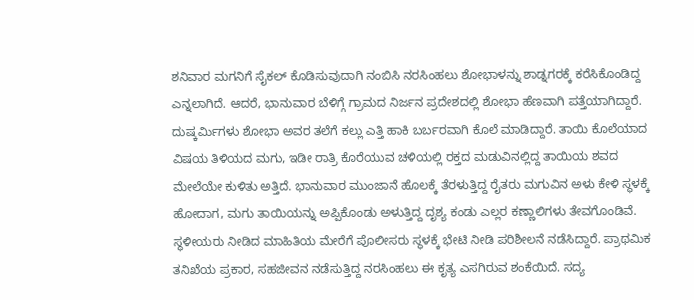ಶನಿವಾರ ಮಗನಿಗೆ ಸೈಕಲ್ ಕೊಡಿಸುವುದಾಗಿ ನಂಬಿಸಿ ನರಸಿಂಹಲು ಶೋಭಾಳನ್ನು ಶಾಡ್ನಗರಕ್ಕೆ ಕರೆಸಿಕೊಂಡಿದ್ದ ಎನ್ನಲಾಗಿದೆ. ಆದರೆ, ಭಾನುವಾರ ಬೆಳಿಗ್ಗೆ ಗ್ರಾಮದ ನಿರ್ಜನ ಪ್ರದೇಶದಲ್ಲಿ ಶೋಭಾ ಹೆಣವಾಗಿ ಪತ್ತೆಯಾಗಿದ್ದಾರೆ.
ದುಷ್ಕರ್ಮಿಗಳು ಶೋಭಾ ಅವರ ತಲೆಗೆ ಕಲ್ಲು ಎತ್ತಿ ಹಾಕಿ ಬರ್ಬರವಾಗಿ ಕೊಲೆ ಮಾಡಿದ್ದಾರೆ. ತಾಯಿ ಕೊಲೆಯಾದ ವಿಷಯ ತಿಳಿಯದ ಮಗು, ಇಡೀ ರಾತ್ರಿ ಕೊರೆಯುವ ಚಳಿಯಲ್ಲಿ ರಕ್ತದ ಮಡುವಿನಲ್ಲಿದ್ದ ತಾಯಿಯ ಶವದ ಮೇಲೆಯೇ ಕುಳಿತು ಅತ್ತಿದೆ. ಭಾನುವಾರ ಮುಂಜಾನೆ ಹೊಲಕ್ಕೆ ತೆರಳುತ್ತಿದ್ದ ರೈತರು ಮಗುವಿನ ಅಳು ಕೇಳಿ ಸ್ಥಳಕ್ಕೆ ಹೋದಾಗ, ಮಗು ತಾಯಿಯನ್ನು ಅಪ್ಪಿಕೊಂಡು ಅಳುತ್ತಿದ್ದ ದೃಶ್ಯ ಕಂಡು ಎಲ್ಲರ ಕಣ್ಣಾಲಿಗಳು ತೇವಗೊಂಡಿವೆ.
ಸ್ಥಳೀಯರು ನೀಡಿದ ಮಾಹಿತಿಯ ಮೇರೆಗೆ ಪೊಲೀಸರು ಸ್ಥಳಕ್ಕೆ ಭೇಟಿ ನೀಡಿ ಪರಿಶೀಲನೆ ನಡೆಸಿದ್ದಾರೆ. ಪ್ರಾಥಮಿಕ ತನಿಖೆಯ ಪ್ರಕಾರ, ಸಹಜೀವನ ನಡೆಸುತ್ತಿದ್ದ ನರಸಿಂಹಲು ಈ ಕೃತ್ಯ ಎಸಗಿರುವ ಶಂಕೆಯಿದೆ. ಸದ್ಯ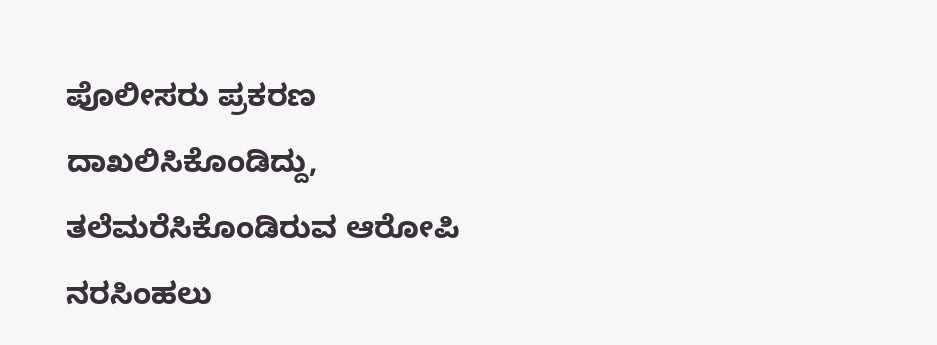ಪೊಲೀಸರು ಪ್ರಕರಣ ದಾಖಲಿಸಿಕೊಂಡಿದ್ದು, ತಲೆಮರೆಸಿಕೊಂಡಿರುವ ಆರೋಪಿ ನರಸಿಂಹಲು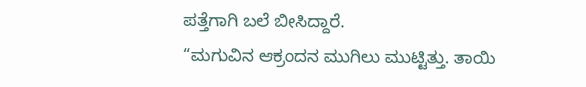ಪತ್ತೆಗಾಗಿ ಬಲೆ ಬೀಸಿದ್ದಾರೆ.
“ಮಗುವಿನ ಆಕ್ರಂದನ ಮುಗಿಲು ಮುಟ್ಟಿತ್ತು. ತಾಯಿ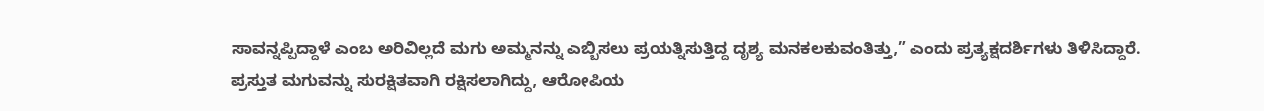ಸಾವನ್ನಪ್ಪಿದ್ದಾಳೆ ಎಂಬ ಅರಿವಿಲ್ಲದೆ ಮಗು ಅಮ್ಮನನ್ನು ಎಬ್ಬಿಸಲು ಪ್ರಯತ್ನಿಸುತ್ತಿದ್ದ ದೃಶ್ಯ ಮನಕಲಕುವಂತಿತ್ತು,” ಎಂದು ಪ್ರತ್ಯಕ್ಷದರ್ಶಿಗಳು ತಿಳಿಸಿದ್ದಾರೆ.
ಪ್ರಸ್ತುತ ಮಗುವನ್ನು ಸುರಕ್ಷಿತವಾಗಿ ರಕ್ಷಿಸಲಾಗಿದ್ದು, ಆರೋಪಿಯ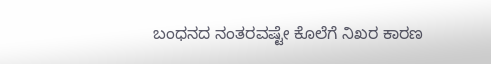ಬಂಧನದ ನಂತರವಷ್ಟೇ ಕೊಲೆಗೆ ನಿಖರ ಕಾರಣ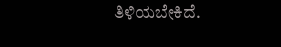ತಿಳಿಯಬೇಕಿದೆ.